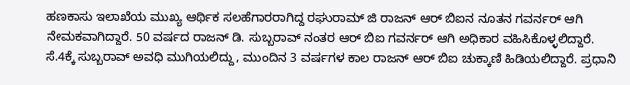ಹಣಕಾಸು ಇಲಾಖೆಯ ಮುಖ್ಯ ಆರ್ಥಿಕ ಸಲಹೆಗಾರರಾಗಿದ್ದ ರಘುರಾಮ್ ಜಿ ರಾಜನ್ ಆರ್ ಬಿಐನ ನೂತನ ಗವರ್ನರ್ ಆಗಿ ನೇಮಕವಾಗಿದ್ದಾರೆ. 50 ವರ್ಷದ ರಾಜನ್ ಡಿ. ಸುಬ್ಬರಾವ್ ನಂತರ ಆರ್ ಬಿಐ ಗವರ್ನರ್ ಆಗಿ ಅಧಿಕಾರ ವಹಿಸಿಕೊಳ್ಳಲಿದ್ದಾರೆ.
ಸೆ.4ಕ್ಕೆ ಸುಬ್ಬರಾವ್ ಅವಧಿ ಮುಗಿಯಲಿದ್ದು, ಮುಂದಿನ 3 ವರ್ಷಗಳ ಕಾಲ ರಾಜನ್ ಆರ್ ಬಿಐ ಚುಕ್ಕಾಣಿ ಹಿಡಿಯಲಿದ್ದಾರೆ. ಪ್ರಧಾನಿ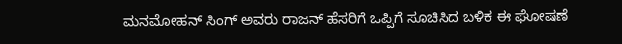ಮನಮೋಹನ್ ಸಿಂಗ್ ಅವರು ರಾಜನ್ ಹೆಸರಿಗೆ ಒಪ್ಪಿಗೆ ಸೂಚಿಸಿದ ಬಳಿಕ ಈ ಘೋಷಣೆ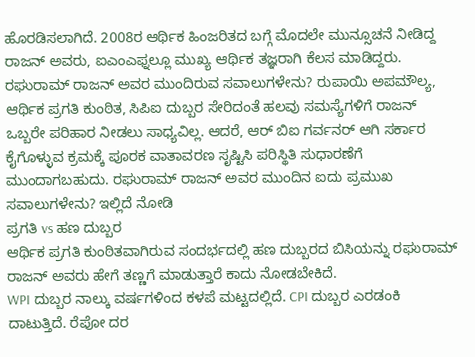ಹೊರಡಿಸಲಾಗಿದೆ. 2008ರ ಆರ್ಥಿಕ ಹಿಂಜರಿತದ ಬಗ್ಗೆ ಮೊದಲೇ ಮುನ್ಸೂಚನೆ ನೀಡಿದ್ದ ರಾಜನ್ ಅವರು, ಐಎಂಎಫ್ನಲ್ಲೂ ಮುಖ್ಯ ಆರ್ಥಿಕ ತಜ್ಞರಾಗಿ ಕೆಲಸ ಮಾಡಿದ್ದರು.
ರಘುರಾಮ್ ರಾಜನ್ ಅವರ ಮುಂದಿರುವ ಸವಾಲುಗಳೇನು? ರುಪಾಯಿ ಅಪಮೌಲ್ಯ, ಆರ್ಥಿಕ ಪ್ರಗತಿ ಕುಂಠಿತ, ಸಿಪಿಐ ದುಬ್ಬರ ಸೇರಿದಂತೆ ಹಲವು ಸಮಸ್ಯೆಗಳಿಗೆ ರಾಜನ್ ಒಬ್ಬರೇ ಪರಿಹಾರ ನೀಡಲು ಸಾಧ್ಯವಿಲ್ಲ. ಆದರೆ, ಆರ್ ಬಿಐ ಗರ್ವನರ್ ಆಗಿ ಸರ್ಕಾರ ಕೈಗೊಳ್ಳುವ ಕ್ರಮಕ್ಕೆ ಪೂರಕ ವಾತಾವರಣ ಸೃಷ್ಟಿಸಿ ಪರಿಸ್ಥಿತಿ ಸುಧಾರಣೆಗೆ ಮುಂದಾಗಬಹುದು. ರಘುರಾಮ್ ರಾಜನ್ ಅವರ ಮುಂದಿನ ಐದು ಪ್ರಮುಖ ಸವಾಲುಗಳೇನು? ಇಲ್ಲಿದೆ ನೋಡಿ
ಪ್ರಗತಿ vs ಹಣ ದುಬ್ಬರ
ಆರ್ಥಿಕ ಪ್ರಗತಿ ಕುಂಠಿತವಾಗಿರುವ ಸಂದರ್ಭದಲ್ಲಿ ಹಣ ದುಬ್ಬರದ ಬಿಸಿಯನ್ನು ರಘುರಾಮ್ ರಾಜನ್ ಅವರು ಹೇಗೆ ತಣ್ಣಗೆ ಮಾಡುತ್ತಾರೆ ಕಾದು ನೋಡಬೇಕಿದೆ.
WPI ದುಬ್ಬರ ನಾಲ್ಕು ವರ್ಷಗಳಿಂದ ಕಳಪೆ ಮಟ್ಟದಲ್ಲಿದೆ. CPI ದುಬ್ಬರ ಎರಡಂಕಿ ದಾಟುತ್ತಿದೆ. ರೆಪೋ ದರ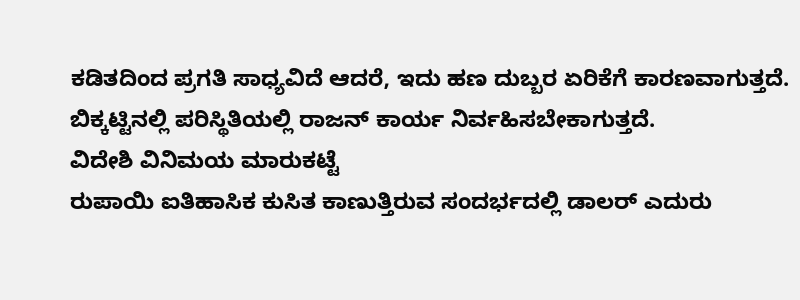ಕಡಿತದಿಂದ ಪ್ರಗತಿ ಸಾಧ್ಯವಿದೆ ಆದರೆ, ಇದು ಹಣ ದುಬ್ಬರ ಏರಿಕೆಗೆ ಕಾರಣವಾಗುತ್ತದೆ. ಬಿಕ್ಕಟ್ಟಿನಲ್ಲಿ ಪರಿಸ್ಥಿತಿಯಲ್ಲಿ ರಾಜನ್ ಕಾರ್ಯ ನಿರ್ವಹಿಸಬೇಕಾಗುತ್ತದೆ.
ವಿದೇಶಿ ವಿನಿಮಯ ಮಾರುಕಟ್ಟೆ
ರುಪಾಯಿ ಐತಿಹಾಸಿಕ ಕುಸಿತ ಕಾಣುತ್ತಿರುವ ಸಂದರ್ಭದಲ್ಲಿ ಡಾಲರ್ ಎದುರು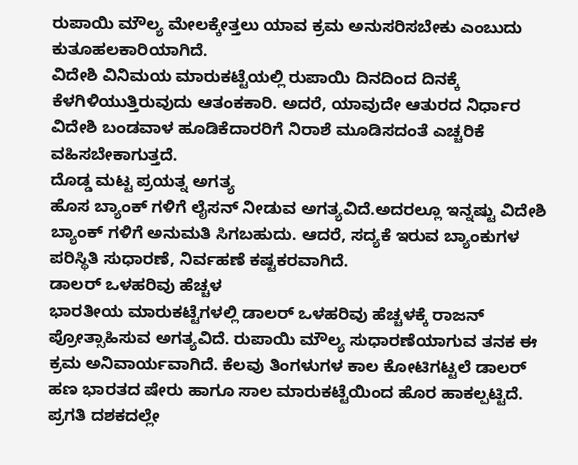ರುಪಾಯಿ ಮೌಲ್ಯ ಮೇಲಕ್ಕೇತ್ತಲು ಯಾವ ಕ್ರಮ ಅನುಸರಿಸಬೇಕು ಎಂಬುದು ಕುತೂಹಲಕಾರಿಯಾಗಿದೆ.
ವಿದೇಶಿ ವಿನಿಮಯ ಮಾರುಕಟ್ಟೆಯಲ್ಲಿ ರುಪಾಯಿ ದಿನದಿಂದ ದಿನಕ್ಕೆ ಕೆಳಗಿಳಿಯುತ್ತಿರುವುದು ಆತಂಕಕಾರಿ. ಅದರೆ, ಯಾವುದೇ ಆತುರದ ನಿರ್ಧಾರ ವಿದೇಶಿ ಬಂಡವಾಳ ಹೂಡಿಕೆದಾರರಿಗೆ ನಿರಾಶೆ ಮೂಡಿಸದಂತೆ ಎಚ್ಚರಿಕೆ ವಹಿಸಬೇಕಾಗುತ್ತದೆ.
ದೊಡ್ಡ ಮಟ್ಟ ಪ್ರಯತ್ನ ಅಗತ್ಯ
ಹೊಸ ಬ್ಯಾಂಕ್ ಗಳಿಗೆ ಲೈಸನ್ ನೀಡುವ ಅಗತ್ಯವಿದೆ.ಅದರಲ್ಲೂ ಇನ್ನಷ್ಟು ವಿದೇಶಿ ಬ್ಯಾಂಕ್ ಗಳಿಗೆ ಅನುಮತಿ ಸಿಗಬಹುದು. ಆದರೆ, ಸದ್ಯಕೆ ಇರುವ ಬ್ಯಾಂಕುಗಳ ಪರಿಸ್ಥಿತಿ ಸುಧಾರಣೆ, ನಿರ್ವಹಣೆ ಕಷ್ಟಕರವಾಗಿದೆ.
ಡಾಲರ್ ಒಳಹರಿವು ಹೆಚ್ಚಳ
ಭಾರತೀಯ ಮಾರುಕಟ್ಟೆಗಳಲ್ಲಿ ಡಾಲರ್ ಒಳಹರಿವು ಹೆಚ್ಚಳಕ್ಕೆ ರಾಜನ್ ಪ್ರೋತ್ಸಾಹಿಸುವ ಅಗತ್ಯವಿದೆ. ರುಪಾಯಿ ಮೌಲ್ಯ ಸುಧಾರಣೆಯಾಗುವ ತನಕ ಈ ಕ್ರಮ ಅನಿವಾರ್ಯವಾಗಿದೆ. ಕೆಲವು ತಿಂಗಳುಗಳ ಕಾಲ ಕೋಟಿಗಟ್ಟಲೆ ಡಾಲರ್ ಹಣ ಭಾರತದ ಷೇರು ಹಾಗೂ ಸಾಲ ಮಾರುಕಟ್ಟೆಯಿಂದ ಹೊರ ಹಾಕಲ್ಪಟ್ಟಿದೆ.
ಪ್ರಗತಿ ದಶಕದಲ್ಲೇ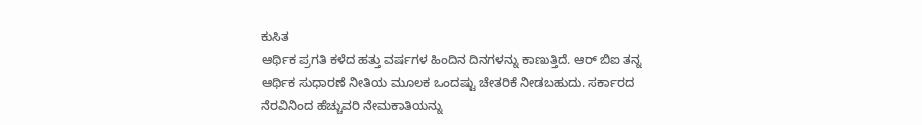ಕುಸಿತ
ಆರ್ಥಿಕ ಪ್ರಗತಿ ಕಳೆದ ಹತ್ತು ವರ್ಷಗಳ ಹಿಂದಿನ ದಿನಗಳನ್ನು ಕಾಣುತ್ತಿದೆ. ಆರ್ ಬಿಐ ತನ್ನ ಆರ್ಥಿಕ ಸುಧಾರಣೆ ನೀತಿಯ ಮೂಲಕ ಒಂದಷ್ಟು ಚೇತರಿಕೆ ನೀಡಬಹುದು. ಸರ್ಕಾರದ ನೆರವಿನಿಂದ ಹೆಚ್ಚುವರಿ ನೇಮಕಾತಿಯನ್ನು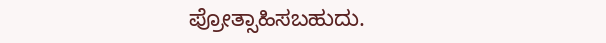ಪ್ರೋತ್ಸಾಹಿಸಬಹುದು.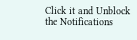Click it and Unblock the Notifications